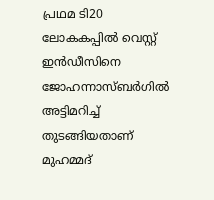പ്രഥമ ടി20 ലോകകപ്പില്‍ വെസ്റ്റ് ഇൻഡീസിനെ ജോഹന്നാസ്ബ‍ര്‍ഗില്‍ അട്ടിമറിച്ച് തുടങ്ങിയതാണ് മുഹമ്മദ്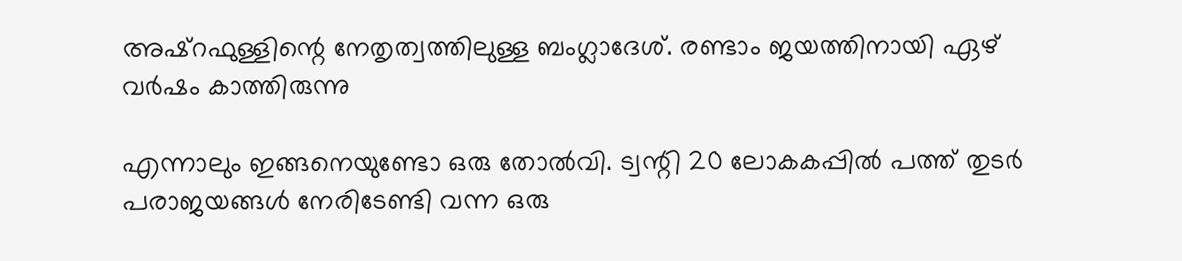അഷ്റഫുള്ളിന്റെ നേതൃത്വത്തിലുള്ള ബംഗ്ലാദേശ്. രണ്ടാം ജയത്തിനായി ഏഴ് വർഷം കാത്തിരുന്നു

എന്നാലും ഇങ്ങനെയുണ്ടോ ഒരു തോല്‍വി. ട്വന്റി 20 ലോകകപ്പില്‍ പത്ത് തുടർ പരാജയങ്ങള്‍ നേരിടേണ്ടി വന്ന ഒരു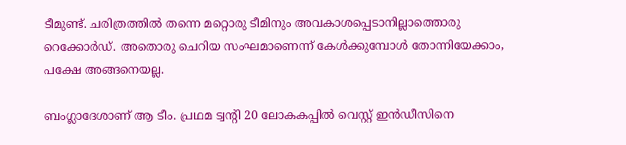ടീമുണ്ട്. ചരിത്രത്തില്‍ തന്നെ മറ്റൊരു ടീമിനും അവകാശപ്പെടാനില്ലാത്തൊരു റെക്കോര്‍ഡ്. അതൊരു ചെറിയ സംഘമാണെന്ന് കേള്‍ക്കുമ്പോള്‍ തോന്നിയേക്കാം, പക്ഷേ അങ്ങനെയല്ല.

ബംഗ്ലാദേശാണ് ആ ടീം. പ്രഥമ ട്വന്റി 20 ലോകകപ്പില്‍ വെസ്റ്റ് ഇൻഡീസിനെ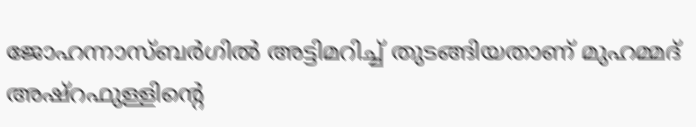ജോഹന്നാസ്ബ‍ര്‍ഗില്‍ അട്ടിമറിച്ച് തുടങ്ങിയതാണ് മുഹമ്മദ് അഷ്റഫുള്ളിന്റെ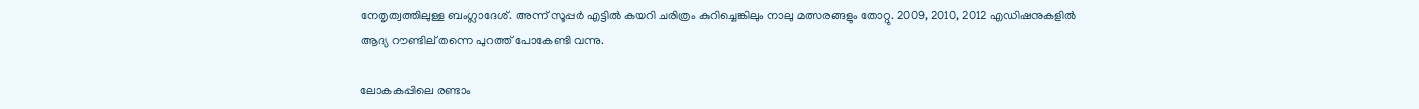നേതൃത്വത്തിലുള്ള ബംഗ്ലാദേശ്. അന്ന് സൂപ്പര്‍ എട്ടില്‍ കയറി ചരിത്രം കുറിച്ചെങ്കിലും നാലു മത്സരങ്ങളും തോറ്റു. 2009, 2010, 2012 എഡിഷനുകളില്‍ ആദ്യ റൗണ്ടില് തന്നെ പുറത്ത് പോകേണ്ടി വന്നു.

ലോകകപ്പിലെ രണ്ടാം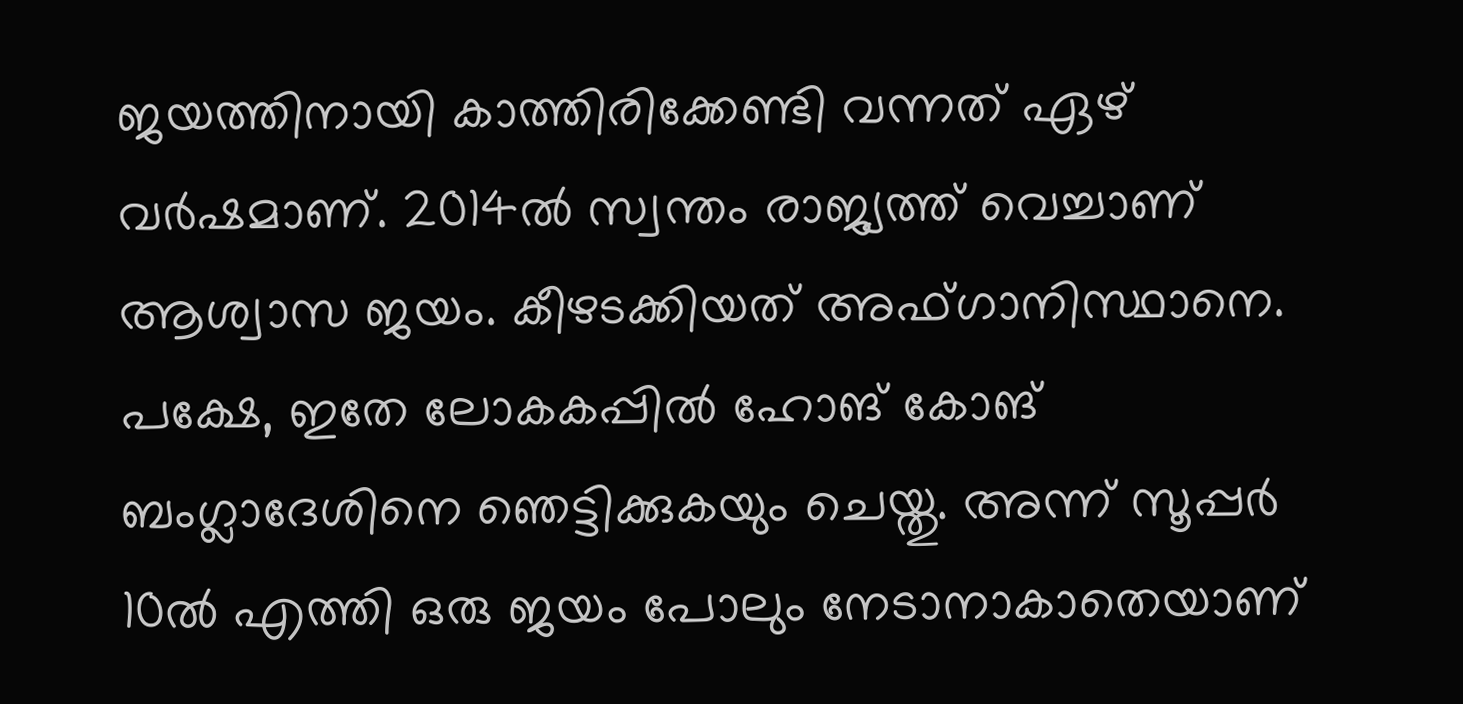ജയത്തിനായി കാത്തിരിക്കേണ്ടി വന്നത് ഏഴ് വര്‍ഷമാണ്. 2014ല്‍ സ്വന്തം രാജ്യത്ത് വെച്ചാണ് ആശ്വാസ ജയം. കീഴടക്കിയത് അഫ്ഗാനിസ്ഥാനെ. പക്ഷേ, ഇതേ ലോകകപ്പില്‍ ഹോങ് കോങ് ബംഗ്ലാദേശിനെ ഞെട്ടിക്കുകയും ചെയ്തു. അന്ന് സൂപ്പര്‍ 10ല്‍ എത്തി ഒരു ജയം പോലും നേടാനാകാതെയാണ്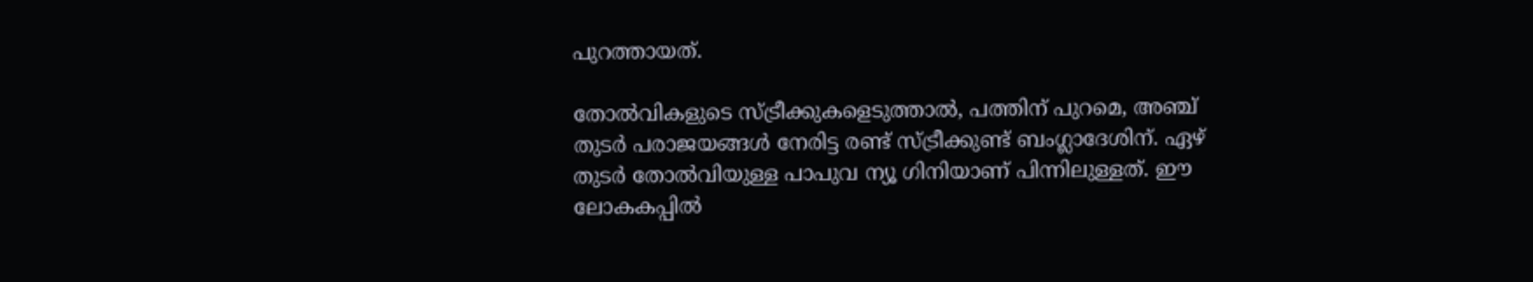പുറത്തായത്.

തോല്‍വികളുടെ സ്ട്രീക്കുകളെടുത്താല്‍, പത്തിന് പുറമെ, അഞ്ച് തുടര്‍ പരാജയങ്ങള്‍ നേരിട്ട രണ്ട് സ്ട്രീക്കുണ്ട് ബംഗ്ലാദേശിന്. ഏഴ് തുടര്‍ തോല്‍വിയുള്ള പാപുവ ന്യൂ ഗിനിയാണ് പിന്നിലുള്ളത്. ഈ ലോകകപ്പില്‍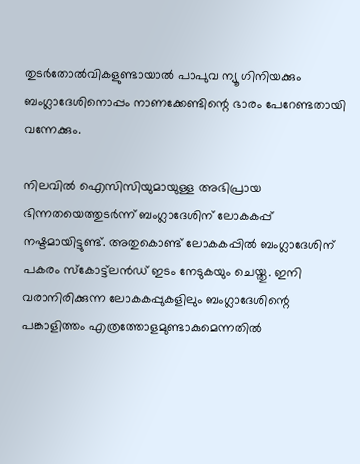തുടര്‍തോല്‍വികളുണ്ടായാല്‍ പാപുവ ന്യൂ ഗിനിയക്കും ബംഗ്ലാദേശിനൊപ്പം നാണക്കേണ്ടിന്റെ ഭാരം പേറേണ്ടതായി വന്നേക്കും.

നിലവില്‍ ഐസിസിയുമായുള്ള അഭിപ്രായ ഭിന്നതയെത്തുടര്‍ന്ന് ബംഗ്ലാദേശിന് ലോകകപ്പ് നഷ്ടമായിട്ടുണ്ട്. അതുകൊണ്ട് ലോകകപ്പില്‍ ബംഗ്ലാദേശിന് പകരം സ്കോട്ട്‌ലൻഡ് ഇടം നേടുകയും ചെയ്തു. ഇനി വരാനിരിക്കുന്ന ലോകകപ്പുകളിലും ബംഗ്ലാദേശിന്റെ പങ്കാളിത്തം എത്രത്തോളമുണ്ടാകുമെന്നതില്‍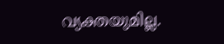വ്യക്തയുമില്ല.